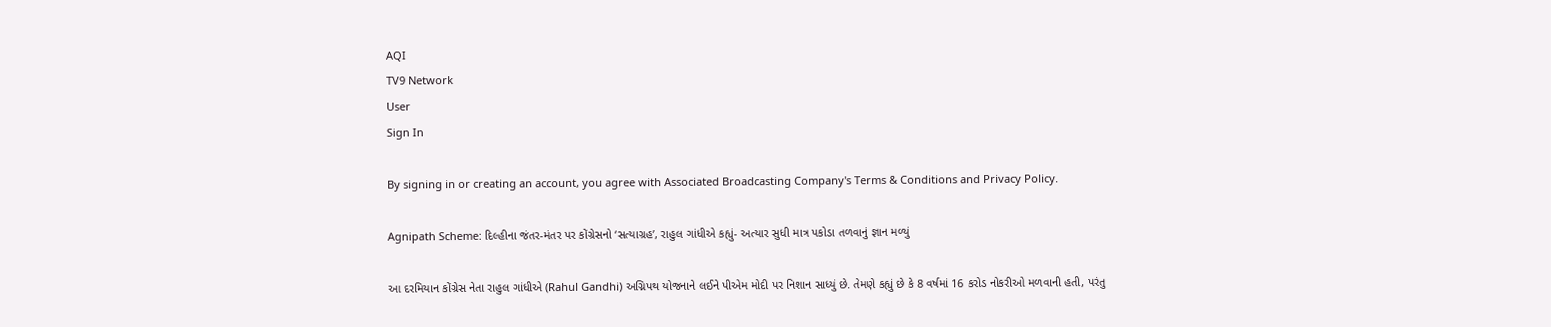AQI
TV9 Network
User
Sign In

By signing in or creating an account, you agree with Associated Broadcasting Company's Terms & Conditions and Privacy Policy.

Agnipath Scheme: દિલ્હીના જંતર-મંતર પર કોંગ્રેસનો ‘સત્યાગ્રહ’, રાહુલ ગાંધીએ કહ્યું- અત્યાર સુધી માત્ર પકોડા તળવાનું જ્ઞાન મળ્યું

આ દરમિયાન કોંગ્રેસ નેતા રાહુલ ગાંધીએ (Rahul Gandhi) અગ્નિપથ યોજનાને લઈને પીએમ મોદી પર નિશાન સાધ્યું છે. તેમણે કહ્યું છે કે 8 વર્ષમાં 16 કરોડ નોકરીઓ મળવાની હતી, પરંતુ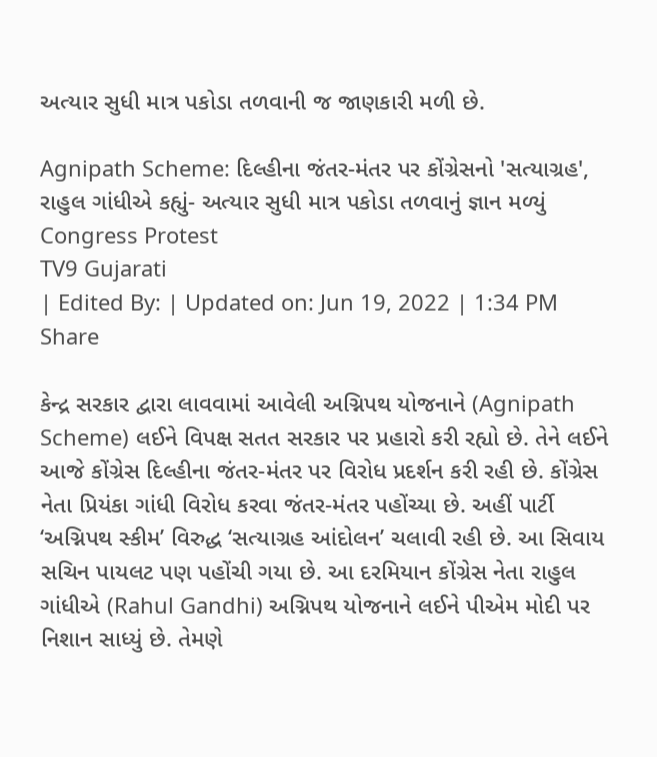અત્યાર સુધી માત્ર પકોડા તળવાની જ જાણકારી મળી છે.

Agnipath Scheme: દિલ્હીના જંતર-મંતર પર કોંગ્રેસનો 'સત્યાગ્રહ', રાહુલ ગાંધીએ કહ્યું- અત્યાર સુધી માત્ર પકોડા તળવાનું જ્ઞાન મળ્યું
Congress Protest
TV9 Gujarati
| Edited By: | Updated on: Jun 19, 2022 | 1:34 PM
Share

કેન્દ્ર સરકાર દ્વારા લાવવામાં આવેલી અગ્નિપથ યોજનાને (Agnipath Scheme) લઈને વિપક્ષ સતત સરકાર પર પ્રહારો કરી રહ્યો છે. તેને લઈને આજે કોંગ્રેસ દિલ્હીના જંતર-મંતર પર વિરોધ પ્રદર્શન કરી રહી છે. કોંગ્રેસ નેતા પ્રિયંકા ગાંધી વિરોધ કરવા જંતર-મંતર પહોંચ્યા છે. અહીં પાર્ટી ‘અગ્નિપથ સ્કીમ’ વિરુદ્ધ ‘સત્યાગ્રહ આંદોલન’ ચલાવી રહી છે. આ સિવાય સચિન પાયલટ પણ પહોંચી ગયા છે. આ દરમિયાન કોંગ્રેસ નેતા રાહુલ ગાંધીએ (Rahul Gandhi) અગ્નિપથ યોજનાને લઈને પીએમ મોદી પર નિશાન સાધ્યું છે. તેમણે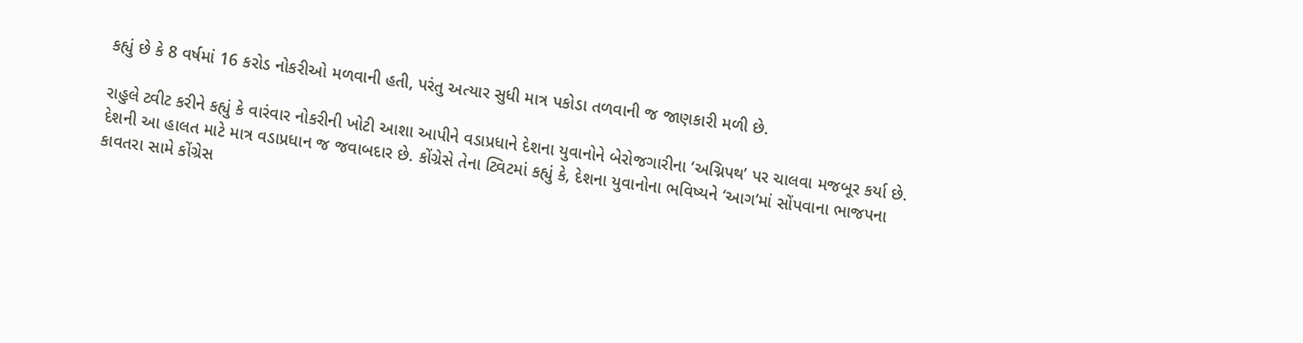કહ્યું છે કે 8 વર્ષમાં 16 કરોડ નોકરીઓ મળવાની હતી, પરંતુ અત્યાર સુધી માત્ર પકોડા તળવાની જ જાણકારી મળી છે.

રાહુલે ટ્વીટ કરીને કહ્યું કે વારંવાર નોકરીની ખોટી આશા આપીને વડાપ્રધાને દેશના યુવાનોને બેરોજગારીના ‘અગ્નિપથ’ પર ચાલવા મજબૂર કર્યા છે. દેશની આ હાલત માટે માત્ર વડાપ્રધાન જ જવાબદાર છે. કોંગ્રેસે તેના ટ્વિટમાં કહ્યું કે, દેશના યુવાનોના ભવિષ્યને ‘આગ’માં સોંપવાના ભાજપના કાવતરા સામે કોંગ્રેસ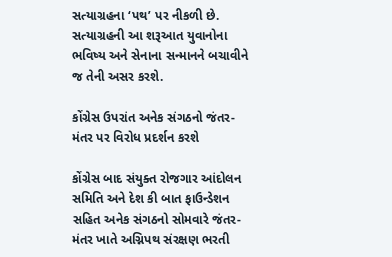સત્યાગ્રહના ‘પથ’ પર નીકળી છે. સત્યાગ્રહની આ શરૂઆત યુવાનોના ભવિષ્ય અને સેનાના સન્માનને બચાવીને જ તેની અસર કરશે.

કોંગ્રેસ ઉપરાંત અનેક સંગઠનો જંતર-મંતર પર વિરોધ પ્રદર્શન કરશે

કોંગ્રેસ બાદ સંયુક્ત રોજગાર આંદોલન સમિતિ અને દેશ કી બાત ફાઉન્ડેશન સહિત અનેક સંગઠનો સોમવારે જંતર-મંતર ખાતે અગ્નિપથ સંરક્ષણ ભરતી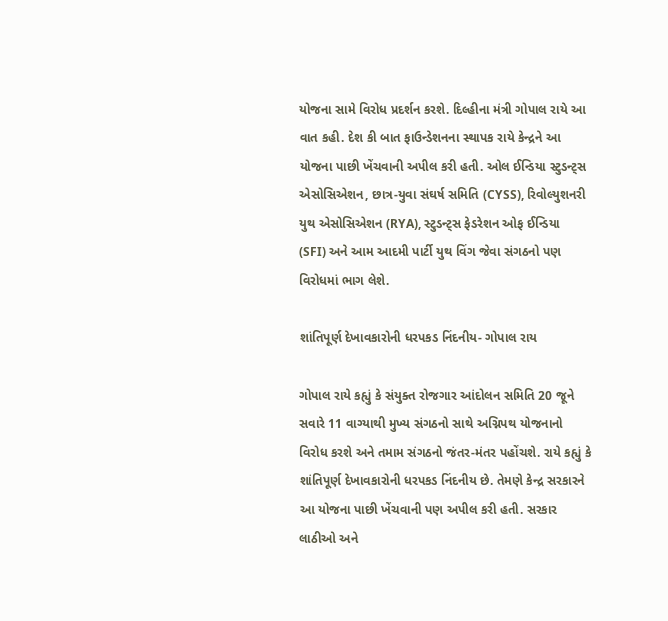યોજના સામે વિરોધ પ્રદર્શન કરશે. દિલ્હીના મંત્રી ગોપાલ રાયે આ વાત કહી. દેશ કી બાત ફાઉન્ડેશનના સ્થાપક રાયે કેન્દ્રને આ યોજના પાછી ખેંચવાની અપીલ કરી હતી. ઓલ ઈન્ડિયા સ્ટુડન્ટ્સ એસોસિએશન, છાત્ર-યુવા સંઘર્ષ સમિતિ (CYSS), રિવોલ્યુશનરી યુથ એસોસિએશન (RYA), સ્ટુડન્ટ્સ ફેડરેશન ઓફ ઈન્ડિયા (SFI) અને આમ આદમી પાર્ટી યુથ વિંગ જેવા સંગઠનો પણ વિરોધમાં ભાગ લેશે.

શાંતિપૂર્ણ દેખાવકારોની ધરપકડ નિંદનીય- ગોપાલ રાય

ગોપાલ રાયે કહ્યું કે સંયુક્ત રોજગાર આંદોલન સમિતિ 20 જૂને સવારે 11 વાગ્યાથી મુખ્ય સંગઠનો સાથે અગ્નિપથ યોજનાનો વિરોધ કરશે અને તમામ સંગઠનો જંતર-મંતર પહોંચશે. રાયે કહ્યું કે શાંતિપૂર્ણ દેખાવકારોની ધરપકડ નિંદનીય છે. તેમણે કેન્દ્ર સરકારને આ યોજના પાછી ખેંચવાની પણ અપીલ કરી હતી. સરકાર લાઠીઓ અને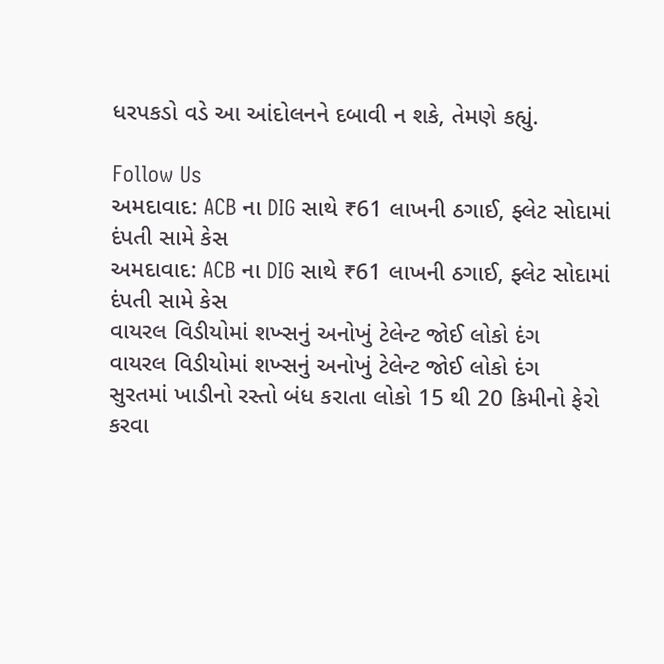ધરપકડો વડે આ આંદોલનને દબાવી ન શકે, તેમણે કહ્યું.

Follow Us
અમદાવાદ: ACB ના DIG સાથે ₹61 લાખની ઠગાઈ, ફ્લેટ સોદામાં દંપતી સામે કેસ
અમદાવાદ: ACB ના DIG સાથે ₹61 લાખની ઠગાઈ, ફ્લેટ સોદામાં દંપતી સામે કેસ
વાયરલ વિડીયોમાં શખ્સનું અનોખું ટેલેન્ટ જોઈ લોકો દંગ
વાયરલ વિડીયોમાં શખ્સનું અનોખું ટેલેન્ટ જોઈ લોકો દંગ
સુરતમાં ખાડીનો રસ્તો બંધ કરાતા લોકો 15 થી 20 કિમીનો ફેરો કરવા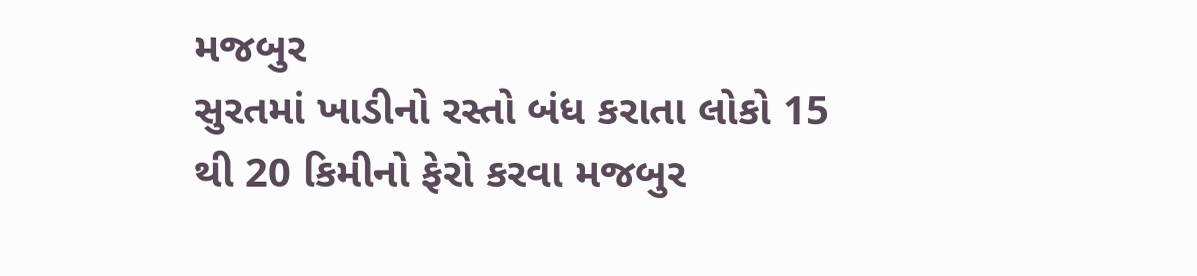મજબુર
સુરતમાં ખાડીનો રસ્તો બંધ કરાતા લોકો 15 થી 20 કિમીનો ફેરો કરવા મજબુર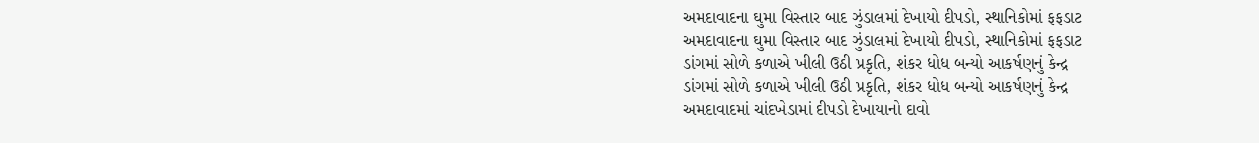અમદાવાદના ઘુમા વિસ્તાર બાદ ઝુંડાલમાં દેખાયો દીપડો, સ્થાનિકોમાં ફફડાટ
અમદાવાદના ઘુમા વિસ્તાર બાદ ઝુંડાલમાં દેખાયો દીપડો, સ્થાનિકોમાં ફફડાટ
ડાંગમાં સોળે કળાએ ખીલી ઉઠી પ્રકૃતિ, શંકર ધોધ બન્યો આકર્ષણનું કેન્દ્ર
ડાંગમાં સોળે કળાએ ખીલી ઉઠી પ્રકૃતિ, શંકર ધોધ બન્યો આકર્ષણનું કેન્દ્ર
અમદાવાદમાં ચાંદખેડામાં દીપડો દેખાયાનો દાવો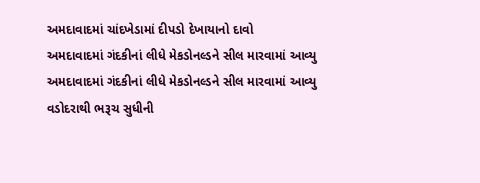અમદાવાદમાં ચાંદખેડામાં દીપડો દેખાયાનો દાવો
અમદાવાદમાં ગંદકીનાં લીધે મેકડોનલ્ડને સીલ મારવામાં આવ્યુ
અમદાવાદમાં ગંદકીનાં લીધે મેકડોનલ્ડને સીલ મારવામાં આવ્યુ
વડોદરાથી ભરૂચ સુધીની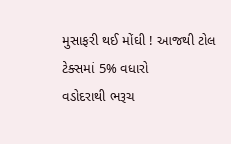મુસાફરી થઈ મોંઘી ! આજથી ટોલ ટેક્સમાં 5% વધારો
વડોદરાથી ભરૂચ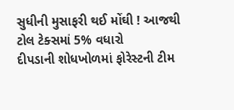સુધીની મુસાફરી થઈ મોંઘી ! આજથી ટોલ ટેક્સમાં 5% વધારો
દીપડાની શોધખોળમાં ફોરેસ્ટની ટીમ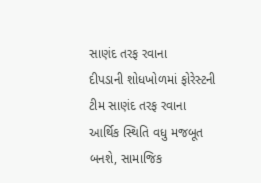સાણંદ તરફ રવાના
દીપડાની શોધખોળમાં ફોરેસ્ટની ટીમ સાણંદ તરફ રવાના
આર્થિક સ્થિતિ વધુ મજબૂત બનશે, સામાજિક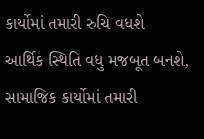કાર્યોમાં તમારી રુચિ વધશે
આર્થિક સ્થિતિ વધુ મજબૂત બનશે, સામાજિક કાર્યોમાં તમારી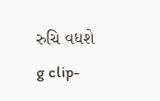રુચિ વધશે
g clip-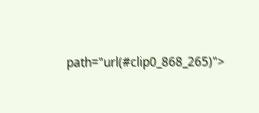path="url(#clip0_868_265)">